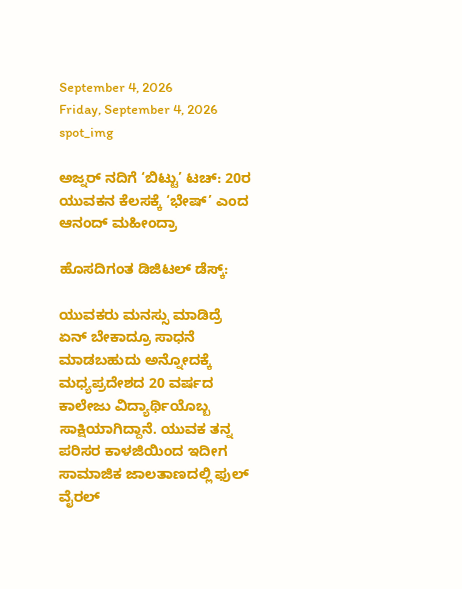September 4, 2026
Friday, September 4, 2026
spot_img

ಅಜ್ನರ್ ನದಿಗೆ ‘ಬಿಟ್ಟು’ ಟಚ್: 20ರ ಯುವಕನ ಕೆಲಸಕ್ಕೆ ‘ಭೇಷ್’ ಎಂದ ಆನಂದ್ ಮಹೀಂದ್ರಾ

ಹೊಸದಿಗಂತ ಡಿಜಿಟಲ್ ಡೆಸ್ಕ್:

ಯುವಕರು ಮನಸ್ಸು ಮಾಡಿದ್ರೆ ಏನ್ ಬೇಕಾದ್ರೂ ಸಾಧನೆ ಮಾಡಬಹುದು ಅನ್ನೋದಕ್ಕೆ ಮಧ್ಯಪ್ರದೇಶದ 20 ವರ್ಷದ ಕಾಲೇಜು ವಿದ್ಯಾರ್ಥಿಯೊಬ್ಬ ಸಾಕ್ಷಿಯಾಗಿದ್ದಾನೆ. ಯುವಕ ತನ್ನ ಪರಿಸರ ಕಾಳಜಿಯಿಂದ ಇದೀಗ ಸಾಮಾಜಿಕ ಜಾಲತಾಣದಲ್ಲಿ ಫುಲ್ ವೈರಲ್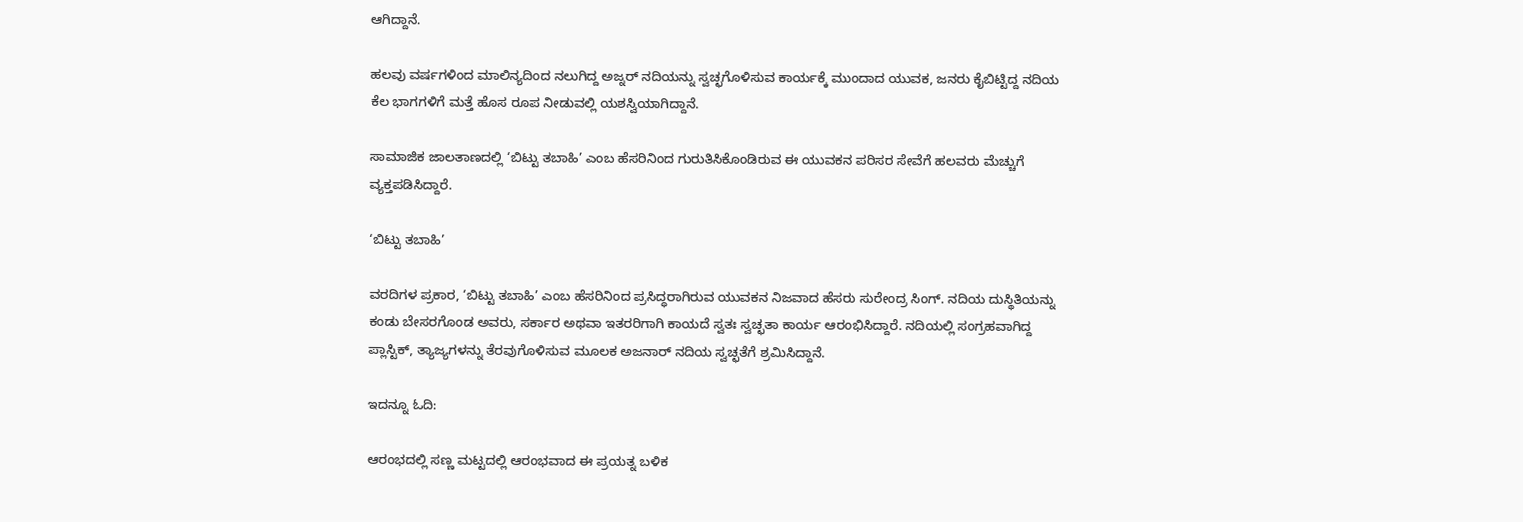ಆಗಿದ್ದಾನೆ.

ಹಲವು ವರ್ಷಗಳಿಂದ ಮಾಲಿನ್ಯದಿಂದ ನಲುಗಿದ್ದ ಅಜ್ನರ್ ನದಿಯನ್ನು ಸ್ವಚ್ಛಗೊಳಿಸುವ ಕಾರ್ಯಕ್ಕೆ ಮುಂದಾದ ಯುವಕ, ಜನರು ಕೈಬಿಟ್ಟಿದ್ದ ನದಿಯ ಕೆಲ ಭಾಗಗಳಿಗೆ ಮತ್ತೆ ಹೊಸ ರೂಪ ನೀಡುವಲ್ಲಿ ಯಶಸ್ವಿಯಾಗಿದ್ದಾನೆ.

ಸಾಮಾಜಿಕ ಜಾಲತಾಣದಲ್ಲಿ ‘ಬಿಟ್ಟು ತಬಾಹಿ’ ಎಂಬ ಹೆಸರಿನಿಂದ ಗುರುತಿಸಿಕೊಂಡಿರುವ ಈ ಯುವಕನ ಪರಿಸರ ಸೇವೆಗೆ ಹಲವರು ಮೆಚ್ಚುಗೆ ವ್ಯಕ್ತಪಡಿಸಿದ್ದಾರೆ.

‘ಬಿಟ್ಟು ತಬಾಹಿ’

ವರದಿಗಳ ಪ್ರಕಾರ, ‘ಬಿಟ್ಟು ತಬಾಹಿ’ ಎಂಬ ಹೆಸರಿನಿಂದ ಪ್ರಸಿದ್ಧರಾಗಿರುವ ಯುವಕನ ನಿಜವಾದ ಹೆಸರು ಸುರೇಂದ್ರ ಸಿಂಗ್. ನದಿಯ ದುಸ್ಥಿತಿಯನ್ನು ಕಂಡು ಬೇಸರಗೊಂಡ ಅವರು, ಸರ್ಕಾರ ಅಥವಾ ಇತರರಿಗಾಗಿ ಕಾಯದೆ ಸ್ವತಃ ಸ್ವಚ್ಛತಾ ಕಾರ್ಯ ಆರಂಭಿಸಿದ್ದಾರೆ. ನದಿಯಲ್ಲಿ ಸಂಗ್ರಹವಾಗಿದ್ದ ಪ್ಲಾಸ್ಟಿಕ್, ತ್ಯಾಜ್ಯಗಳನ್ನು ತೆರವುಗೊಳಿಸುವ ಮೂಲಕ ಅಜನಾರ್ ನದಿಯ ಸ್ವಚ್ಛತೆಗೆ ಶ್ರಮಿಸಿದ್ದಾನೆ.

ಇದನ್ನೂ ಓದಿ:

ಆರಂಭದಲ್ಲಿ ಸಣ್ಣ ಮಟ್ಟದಲ್ಲಿ ಆರಂಭವಾದ ಈ ಪ್ರಯತ್ನ ಬಳಿಕ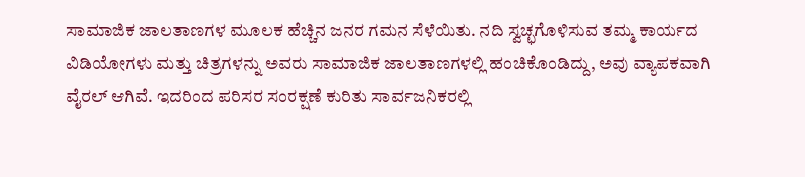ಸಾಮಾಜಿಕ ಜಾಲತಾಣಗಳ ಮೂಲಕ ಹೆಚ್ಚಿನ ಜನರ ಗಮನ ಸೆಳೆಯಿತು. ನದಿ ಸ್ವಚ್ಛಗೊಳಿಸುವ ತಮ್ಮ ಕಾರ್ಯದ ವಿಡಿಯೋಗಳು ಮತ್ತು ಚಿತ್ರಗಳನ್ನು ಅವರು ಸಾಮಾಜಿಕ ಜಾಲತಾಣಗಳಲ್ಲಿ ಹಂಚಿಕೊಂಡಿದ್ದು, ಅವು ವ್ಯಾಪಕವಾಗಿ ವೈರಲ್ ಆಗಿವೆ. ಇದರಿಂದ ಪರಿಸರ ಸಂರಕ್ಷಣೆ ಕುರಿತು ಸಾರ್ವಜನಿಕರಲ್ಲಿ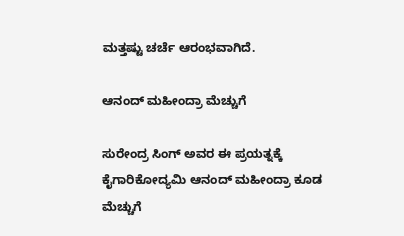ಮತ್ತಷ್ಟು ಚರ್ಚೆ ಆರಂಭವಾಗಿದೆ.

ಆನಂದ್ ಮಹೀಂದ್ರಾ ಮೆಚ್ಚುಗೆ

ಸುರೇಂದ್ರ ಸಿಂಗ್ ಅವರ ಈ ಪ್ರಯತ್ನಕ್ಕೆ ಕೈಗಾರಿಕೋದ್ಯಮಿ ಆನಂದ್ ಮಹೀಂದ್ರಾ ಕೂಡ ಮೆಚ್ಚುಗೆ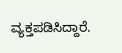ವ್ಯಕ್ತಪಡಿಸಿದ್ದಾರೆ.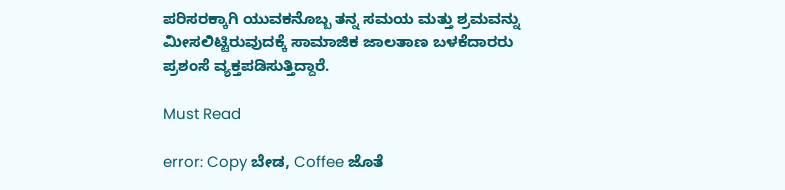ಪರಿಸರಕ್ಕಾಗಿ ಯುವಕನೊಬ್ಬ ತನ್ನ ಸಮಯ ಮತ್ತು ಶ್ರಮವನ್ನು ಮೀಸಲಿಟ್ಟಿರುವುದಕ್ಕೆ ಸಾಮಾಜಿಕ ಜಾಲತಾಣ ಬಳಕೆದಾರರು ಪ್ರಶಂಸೆ ವ್ಯಕ್ತಪಡಿಸುತ್ತಿದ್ದಾರೆ.

Must Read

error: Copy ಬೇಡ, Coffee ಜೊತೆ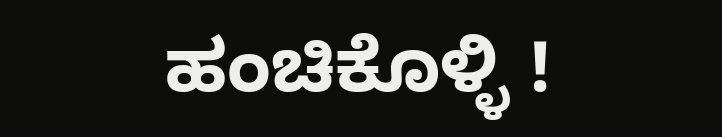ಹಂಚಿಕೊಳ್ಳಿ !